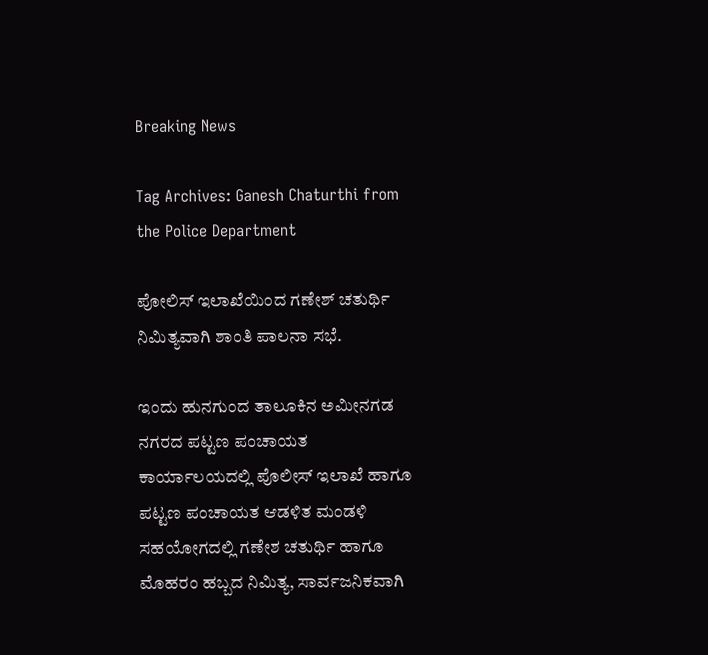Breaking News

Tag Archives: Ganesh Chaturthi from the Police Department

ಪೋಲಿಸ್ ಇಲಾಖೆಯಿಂದ ಗಣೇಶ್ ಚತುರ್ಥಿ ನಿಮಿತ್ಯವಾಗಿ ಶಾಂತಿ ಪಾಲನಾ ಸಭೆ.

ಇಂದು ಹುನಗುಂದ ತಾಲೂಕಿನ ಅಮೀನಗಡ ನಗರದ ಪಟ್ಟಣ ಪಂಚಾಯತ ಕಾರ್ಯಾಲಯದಲ್ಲಿ ಪೊಲೀಸ್ ಇಲಾಖೆ ಹಾಗೂ ಪಟ್ಟಣ ಪಂಚಾಯತ ಆಡಳಿತ ಮಂಡಳಿ ಸಹಯೋಗದಲ್ಲಿ ಗಣೇಶ ಚತುರ್ಥಿ ಹಾಗೂ ಮೊಹರಂ ಹಬ್ಬದ ನಿಮಿತ್ಯ, ಸಾರ್ವಜನಿಕವಾಗಿ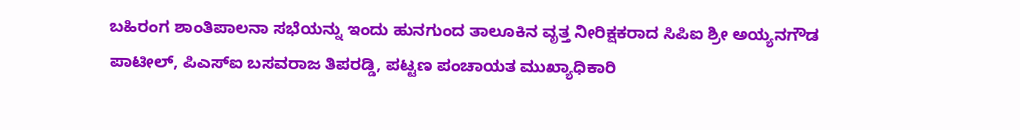ಬಹಿರಂಗ ಶಾಂತಿಪಾಲನಾ ಸಭೆಯನ್ನು ಇಂದು ಹುನಗುಂದ ತಾಲೂಕಿನ ವೃತ್ತ ನೀರಿಕ್ಷಕರಾದ ಸಿಪಿಐ ಶ್ರೀ ಅಯ್ಯನಗೌಡ ಪಾಟೀಲ್, ಪಿಎಸ್ಐ ಬಸವರಾಜ ತಿಪರಡ್ಡಿ, ಪಟ್ಟಣ ಪಂಚಾಯತ ಮುಖ್ಯಾಧಿಕಾರಿ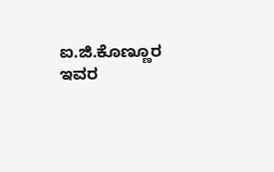ಐ.ಜಿ.ಕೊಣ್ಣೂರ ಇವರ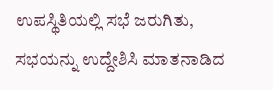ಉಪಸ್ಥಿತಿಯಲ್ಲಿ ಸಭೆ ಜರುಗಿತು, ಸಭಯನ್ನು ಉದ್ದೇಶಿಸಿ ಮಾತನಾಡಿದ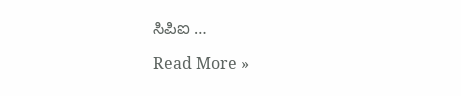ಸಿಪಿಐ …

Read More »